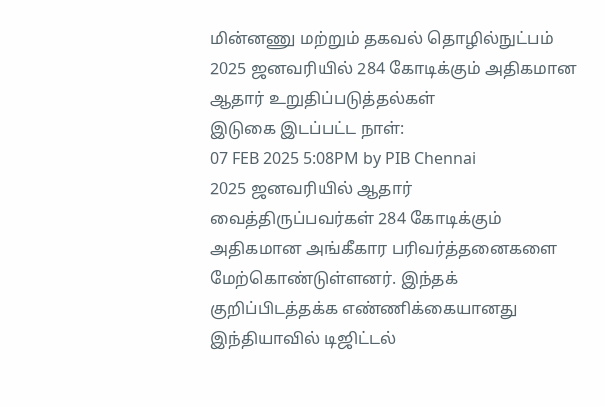மின்னணு மற்றும் தகவல் தொழில்நுட்பம்
2025 ஜனவரியில் 284 கோடிக்கும் அதிகமான ஆதார் உறுதிப்படுத்தல்கள்
இடுகை இடப்பட்ட நாள்:
07 FEB 2025 5:08PM by PIB Chennai
2025 ஜனவரியில் ஆதார் வைத்திருப்பவர்கள் 284 கோடிக்கும் அதிகமான அங்கீகார பரிவர்த்தனைகளை மேற்கொண்டுள்ளனர். இந்தக் குறிப்பிடத்தக்க எண்ணிக்கையானது இந்தியாவில் டிஜிட்டல்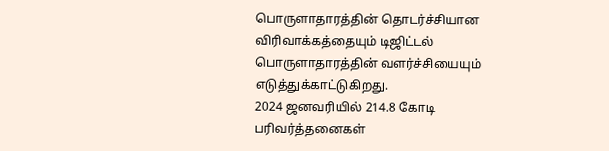பொருளாதாரத்தின் தொடர்ச்சியான விரிவாக்கத்தையும் டிஜிட்டல் பொருளாதாரத்தின் வளர்ச்சியையும் எடுத்துக்காட்டுகிறது.
2024 ஜனவரியில் 214.8 கோடி பரிவர்த்தனைகள்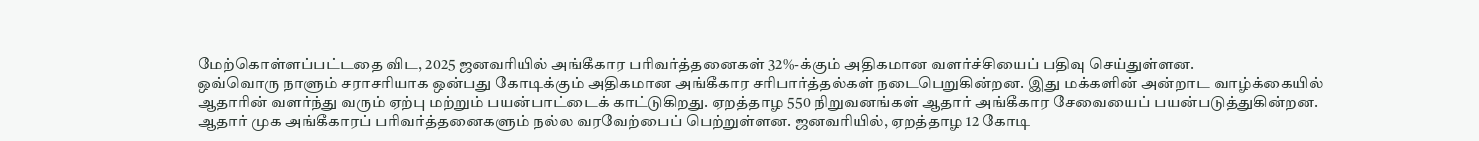மேற்கொள்ளப்பட்டதை விட, 2025 ஜனவரியில் அங்கீகார பரிவர்த்தனைகள் 32%-க்கும் அதிகமான வளர்ச்சியைப் பதிவு செய்துள்ளன.
ஒவ்வொரு நாளும் சராசரியாக ஒன்பது கோடிக்கும் அதிகமான அங்கீகார சரிபார்த்தல்கள் நடைபெறுகின்றன. இது மக்களின் அன்றாட வாழ்க்கையில் ஆதாரின் வளர்ந்து வரும் ஏற்பு மற்றும் பயன்பாட்டைக் காட்டுகிறது. ஏறத்தாழ 550 நிறுவனங்கள் ஆதார் அங்கீகார சேவையைப் பயன்படுத்துகின்றன.
ஆதார் முக அங்கீகாரப் பரிவர்த்தனைகளும் நல்ல வரவேற்பைப் பெற்றுள்ளன. ஜனவரியில், ஏறத்தாழ 12 கோடி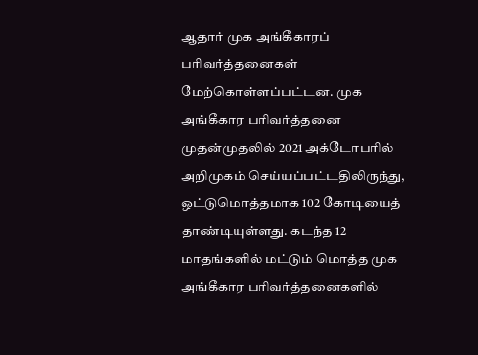ஆதார் முக அங்கீகாரப் பரிவர்த்தனைகள் மேற்கொள்ளப்பட்டன. முக அங்கீகார பரிவர்த்தனை முதன்முதலில் 2021 அக்டோபரில் அறிமுகம் செய்யப்பட்டதிலிருந்து, ஒட்டுமொத்தமாக 102 கோடியைத் தாண்டியுள்ளது. கடந்த 12 மாதங்களில் மட்டும் மொத்த முக அங்கீகார பரிவர்த்தனைகளில்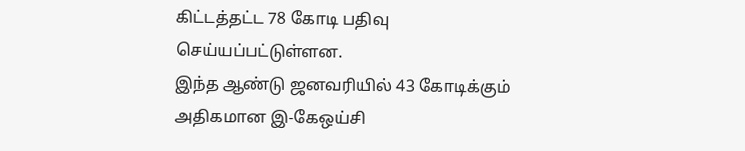கிட்டத்தட்ட 78 கோடி பதிவு செய்யப்பட்டுள்ளன.
இந்த ஆண்டு ஜனவரியில் 43 கோடிக்கும் அதிகமான இ-கேஒய்சி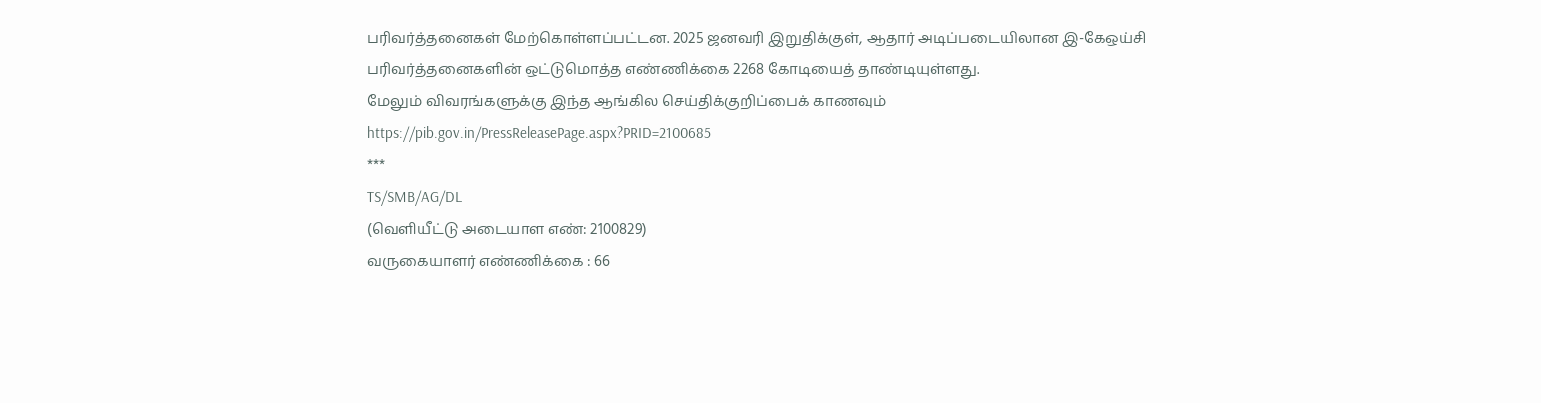பரிவர்த்தனைகள் மேற்கொள்ளப்பட்டன. 2025 ஜனவரி இறுதிக்குள், ஆதார் அடிப்படையிலான இ-கேஒய்சி பரிவர்த்தனைகளின் ஒட்டுமொத்த எண்ணிக்கை 2268 கோடியைத் தாண்டியுள்ளது.
மேலும் விவரங்களுக்கு இந்த ஆங்கில செய்திக்குறிப்பைக் காணவும் https://pib.gov.in/PressReleasePage.aspx?PRID=2100685
***
TS/SMB/AG/DL
(வெளியீட்டு அடையாள எண்: 2100829)
வருகையாளர் எண்ணிக்கை : 66